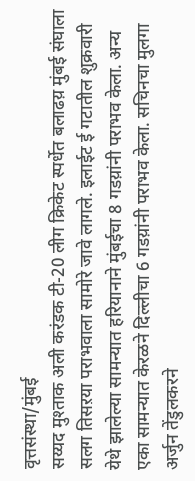वृत्तसंस्था/मुंबई
सय्यद मुश्ताक अली करंडक टी-20 लीग क्रिकेट स्पर्धेत बलाढय़ मुंबई संघाला सलग तिसऱया पराभवाला सामोरे जावे लागले. इलाईट ई गटातील शुक्रवारी येथे झालेल्या सामन्यात हरियानाने मुंबईचा 8 गडय़ांनी पराभव केला. अन्य एका सामन्यात केरळने दिल्लीचा 6 गडय़ांनी पराभव केला. सचिनचा मुलगा अर्जुन तेंडुलकरने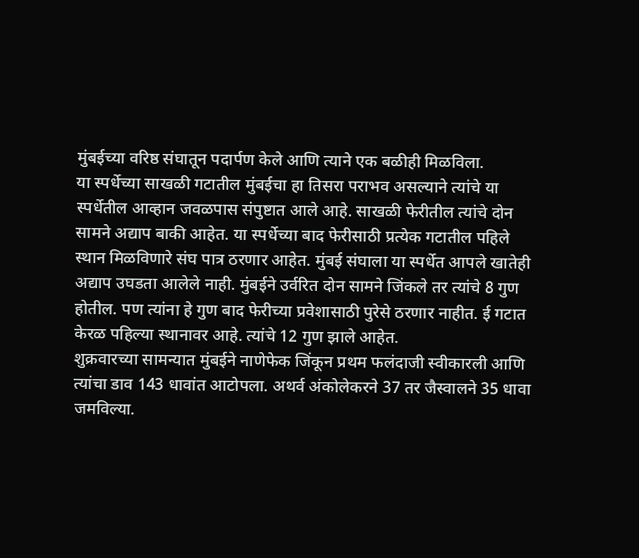मुंबईच्या वरिष्ठ संघातून पदार्पण केले आणि त्याने एक बळीही मिळविला.
या स्पर्धेच्या साखळी गटातील मुंबईचा हा तिसरा पराभव असल्याने त्यांचे या स्पर्धेतील आव्हान जवळपास संपुष्टात आले आहे. साखळी फेरीतील त्यांचे दोन सामने अद्याप बाकी आहेत. या स्पर्धेच्या बाद फेरीसाठी प्रत्येक गटातील पहिले स्थान मिळविणारे संघ पात्र ठरणार आहेत. मुंबई संघाला या स्पर्धेत आपले खातेही अद्याप उघडता आलेले नाही. मुंबईने उर्वरित दोन सामने जिंकले तर त्यांचे 8 गुण होतील. पण त्यांना हे गुण बाद फेरीच्या प्रवेशासाठी पुरेसे ठरणार नाहीत. ई गटात केरळ पहिल्या स्थानावर आहे. त्यांचे 12 गुण झाले आहेत.
शुक्रवारच्या सामन्यात मुंबईने नाणेफेक जिंकून प्रथम फलंदाजी स्वीकारली आणि त्यांचा डाव 143 धावांत आटोपला. अथर्व अंकोलेकरने 37 तर जैस्वालने 35 धावा जमविल्या.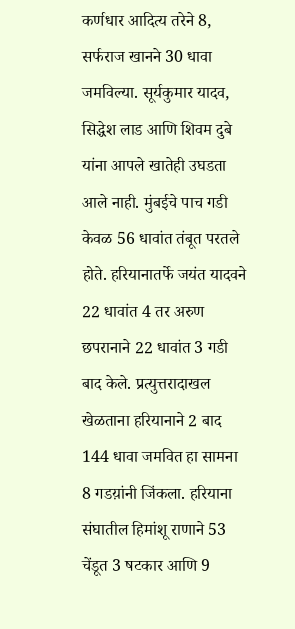कर्णधार आदित्य तरेने 8, सर्फराज खानने 30 धावा जमविल्या. सूर्यकुमार यादव, सिद्धेश लाड आणि शिवम दुबे यांना आपले खातेही उघडता आले नाही. मुंबईचे पाच गडी केवळ 56 धावांत तंबूत परतले होते. हरियानातर्फे जयंत यादवने 22 धावांत 4 तर अरुण छपरानाने 22 धावांत 3 गडी बाद केले. प्रत्युत्तरादाखल खेळताना हरियानाने 2 बाद 144 धावा जमवित हा सामना 8 गडय़ांनी जिंकला. हरियाना संघातील हिमांशू राणाने 53 चेंडूत 3 षटकार आणि 9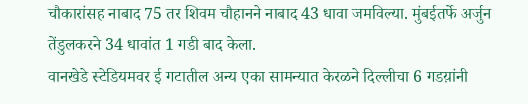चौकारांसह नाबाद 75 तर शिवम चौहानने नाबाद 43 धावा जमविल्या. मुंबईतर्फे अर्जुन तेंडुलकरने 34 धावांत 1 गडी बाद केला.
वानखेडे स्टेडियमवर ई गटातील अन्य एका सामन्यात केरळने दिल्लीचा 6 गडय़ांनी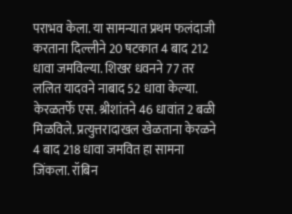पराभव केला. या सामन्यात प्रथम फलंदाजी करताना दिल्लीने 20 षटकात 4 बाद 212 धावा जमविल्या. शिखर धवनने 77 तर ललित यादवने नाबाद 52 धावा केल्या. केरळतर्फे एस. श्रीशांतने 46 धावांत 2 बळी मिळविले. प्रत्युत्तरादाखल खेळताना केरळने 4 बाद 218 धावा जमवित हा सामना जिंकला. रॉबिन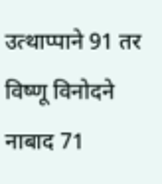उत्थाप्पाने 91 तर विष्णू विनोदने नाबाद 71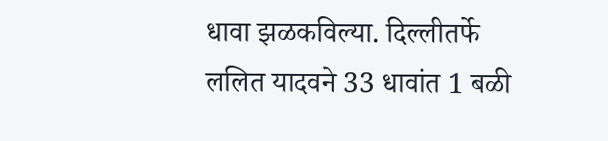धावा झळकविल्या. दिल्लीतर्फे ललित यादवने 33 धावांत 1 बळी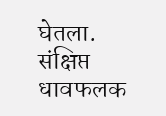घेतला.
संक्षिप्त धावफलक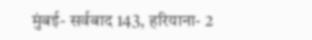मुंबई- सर्वबाद 143, हरियाना- 2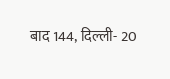बाद 144, दिल्ली- 20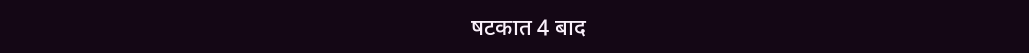षटकात 4 बाद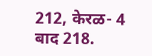212, केरळ- 4 बाद 218.